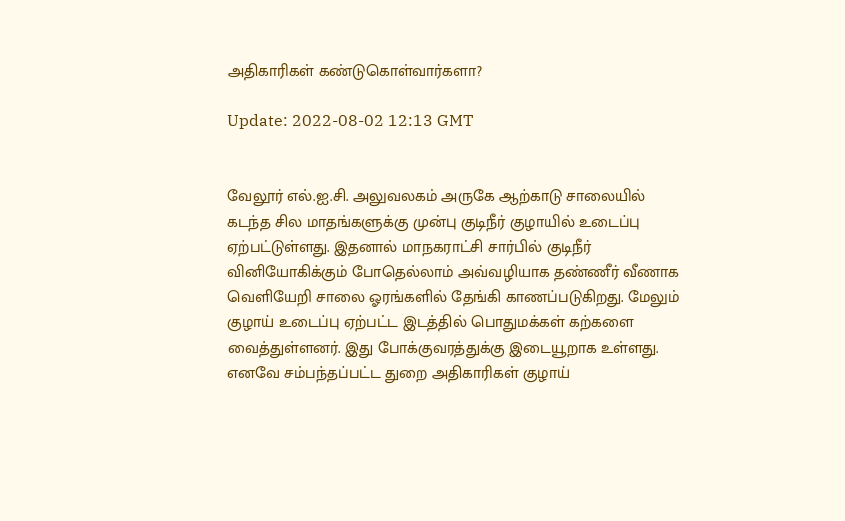அதிகாரிகள் கண்டுகொள்வார்களா?

Update: 2022-08-02 12:13 GMT


வேலூர் எல்.ஐ.சி. அலுவலகம் அருகே ஆற்காடு சாலையில் கடந்த சில மாதங்களுக்கு முன்பு குடிநீர் குழாயில் உடைப்பு ஏற்பட்டுள்ளது. இதனால் மாநகராட்சி சார்பில் குடிநீர் வினியோகிக்கும் போதெல்லாம் அவ்வழியாக தண்ணீர் வீணாக வெளியேறி சாலை ஓரங்களில் தேங்கி காணப்படுகிறது. மேலும் குழாய் உடைப்பு ஏற்பட்ட இடத்தில் பொதுமக்கள் கற்களை வைத்துள்ளனர். இது போக்குவரத்துக்கு இடையூறாக உள்ளது. எனவே சம்பந்தப்பட்ட துறை அதிகாரிகள் குழாய்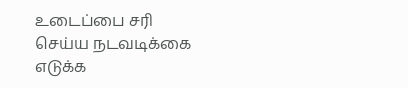உடைப்பை சரி செய்ய நடவடிக்கை எடுக்க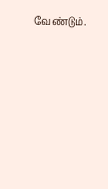வேண்டும்.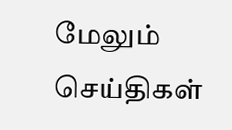மேலும் செய்திகள்